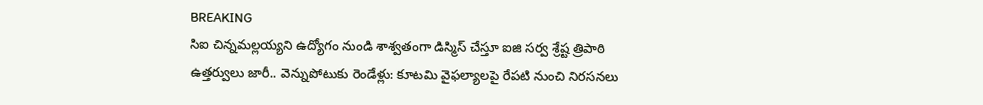BREAKING
సిఐ చిన్నమల్లయ్యని ఉద్యోగం నుండి శాశ్వతంగా డిస్మిస్ చేస్తూ ఐజి సర్వ శ్రేష్ట త్రిపాఠి ఉత్తర్వులు జారీ.. వెన్నుపోటుకు రెండేళ్లు: కూటమి వైఫల్యాలపై రేపటి నుంచి నిరసనలు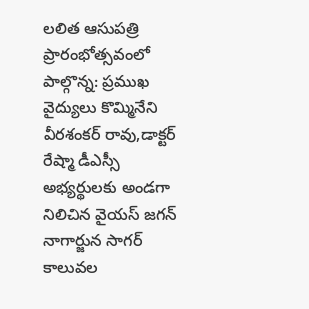లలిత ఆసుపత్రి ప్రారంభోత్సవంలో పాల్గొన్న: ప్రముఖ వైద్యులు కొమ్మినేని వీరశంకర్ రావు,డాక్టర్ రేష్మా డీఎస్సీ అభ్యర్థులకు అండగా నిలిచిన వైయస్ జగన్ నాగార్జున సాగర్ కాలువల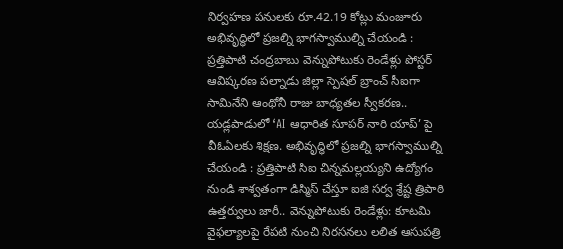నిర్వహణ పనులకు రూ.42.19 కోట్లు మంజూరు అభివృద్ధిలో ప్రజల్ని భాగస్వాముల్ని చేయండి : ప్రత్తిపాటి చంద్రబాబు వెన్నుపోటుకు రెండేళ్లు పోస్టర్ ఆవిష్కరణ పల్నాడు జిల్లా స్పెషల్ బ్రాంచ్ సీఐగా సామినేని ఆంథోనీ రాజు బాధ్యతల స్వీకరణ.. యడ్లపాడులో ‘AI ఆధారిత సూపర్ నారి యాప్’ పై వీఓఏలకు శిక్షణ. అభివృద్ధిలో ప్రజల్ని భాగస్వాముల్ని చేయండి : ప్రత్తిపాటి సిఐ చిన్నమల్లయ్యని ఉద్యోగం నుండి శాశ్వతంగా డిస్మిస్ చేస్తూ ఐజి సర్వ శ్రేష్ట త్రిపాఠి ఉత్తర్వులు జారీ.. వెన్నుపోటుకు రెండేళ్లు: కూటమి వైఫల్యాలపై రేపటి నుంచి నిరసనలు లలిత ఆసుపత్రి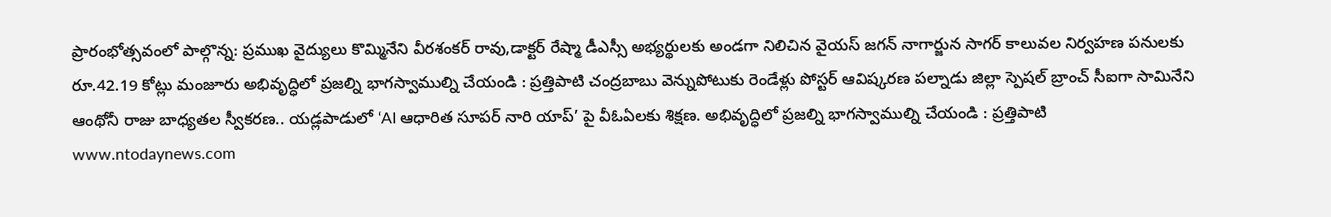ప్రారంభోత్సవంలో పాల్గొన్న: ప్రముఖ వైద్యులు కొమ్మినేని వీరశంకర్ రావు,డాక్టర్ రేష్మా డీఎస్సీ అభ్యర్థులకు అండగా నిలిచిన వైయస్ జగన్ నాగార్జున సాగర్ కాలువల నిర్వహణ పనులకు రూ.42.19 కోట్లు మంజూరు అభివృద్ధిలో ప్రజల్ని భాగస్వాముల్ని చేయండి : ప్రత్తిపాటి చంద్రబాబు వెన్నుపోటుకు రెండేళ్లు పోస్టర్ ఆవిష్కరణ పల్నాడు జిల్లా స్పెషల్ బ్రాంచ్ సీఐగా సామినేని ఆంథోనీ రాజు బాధ్యతల స్వీకరణ.. యడ్లపాడులో ‘AI ఆధారిత సూపర్ నారి యాప్’ పై వీఓఏలకు శిక్షణ. అభివృద్ధిలో ప్రజల్ని భాగస్వాముల్ని చేయండి : ప్రత్తిపాటి
www.ntodaynews.com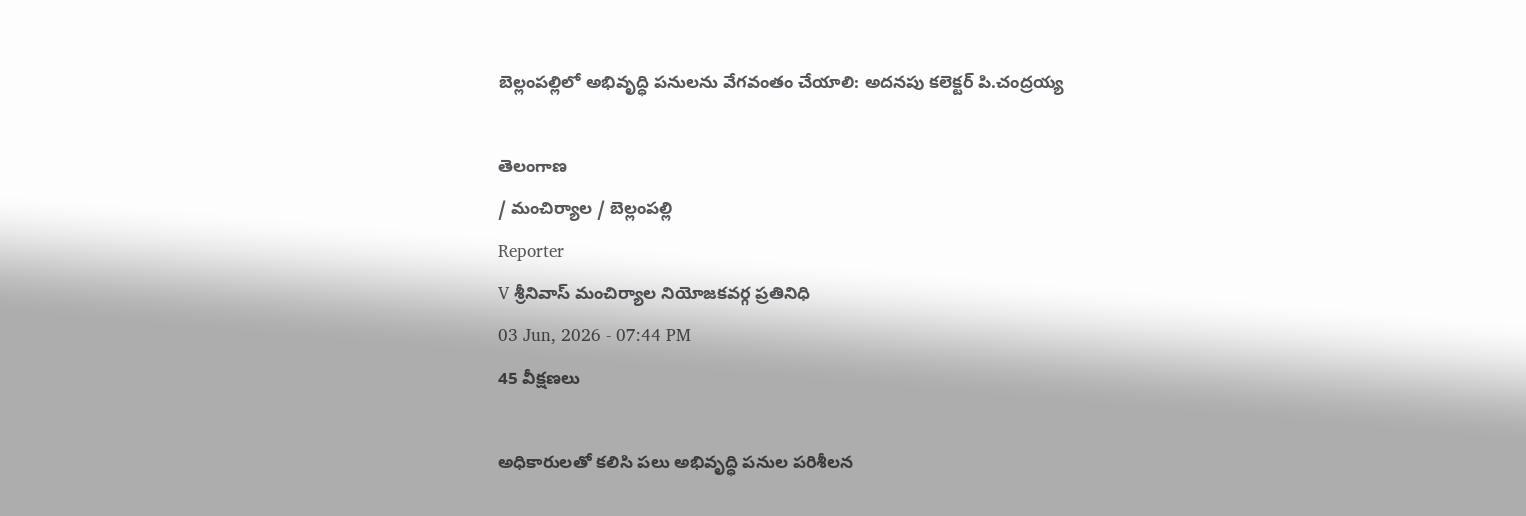బెల్లంపల్లిలో అభివృద్ధి పనులను వేగవంతం చేయాలి: అదనపు కలెక్టర్ పి.చంద్రయ్య

తెలంగాణ
/ మంచిర్యాల / బెల్లంపల్లి
Reporter
V శ్రీనివాస్ మంచిర్యాల నియోజకవర్గ ప్రతినిధి
03 Jun, 2026 - 07:44 PM
45 వీక్షణలు

అధికారులతో కలిసి పలు అభివృద్ధి పనుల పరిశీలన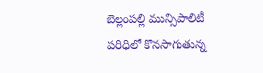బెల్లంపల్లి మున్సిపాలిటీ పరిధిలో కొనసాగుతున్న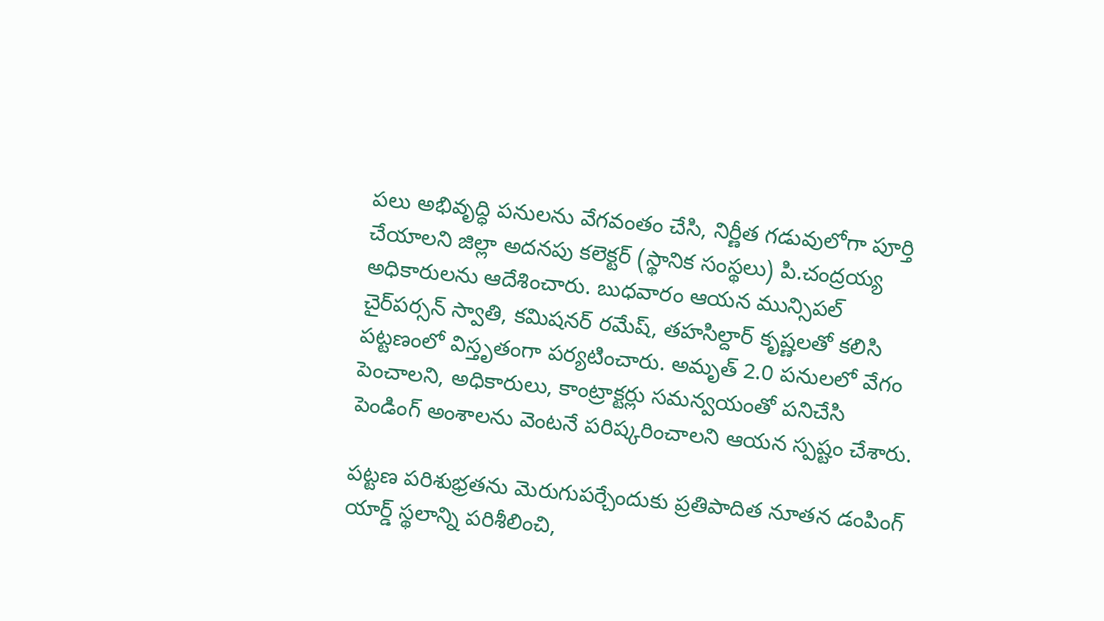పలు అభివృద్ధి పనులను వేగవంతం చేసి, నిర్ణీత గడువులోగా పూర్తి చేయాలని జిల్లా అదనపు కలెక్టర్ (స్థానిక సంస్థలు) పి.చంద్రయ్య అధికారులను ఆదేశించారు. బుధవారం ఆయన మున్సిపల్ చైర్‌పర్సన్ స్వాతి, కమిషనర్ రమేష్, తహసిల్దార్ కృష్ణలతో కలిసి పట్టణంలో విస్తృతంగా పర్యటించారు. అమృత్ 2.0 పనులలో వేగం పెంచాలని, అధికారులు, కాంట్రాక్టర్లు సమన్వయంతో పనిచేసి పెండింగ్ అంశాలను వెంటనే పరిష్కరించాలని ఆయన స్పష్టం చేశారు.

పట్టణ పరిశుభ్రతను మెరుగుపర్చేందుకు ప్రతిపాదిత నూతన డంపింగ్ యార్డ్ స్థలాన్ని పరిశీలించి,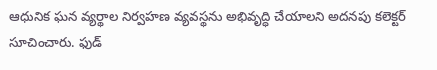ఆధునిక ఘన వ్యర్థాల నిర్వహణ వ్యవస్థను అభివృద్ధి చేయాలని అదనపు కలెక్టర్ సూచించారు. ఫుడ్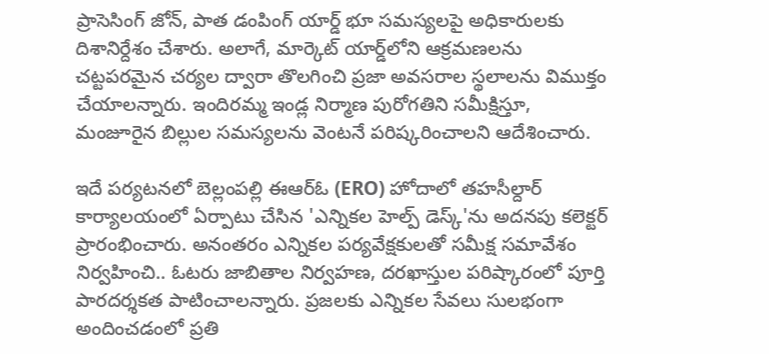ప్రాసెసింగ్ జోన్, పాత డంపింగ్ యార్డ్ భూ సమస్యలపై అధికారులకు దిశానిర్దేశం చేశారు. అలాగే, మార్కెట్ యార్డ్‌లోని ఆక్రమణలను చట్టపరమైన చర్యల ద్వారా తొలగించి ప్రజా అవసరాల స్థలాలను విముక్తం చేయాలన్నారు. ఇందిరమ్మ ఇండ్ల నిర్మాణ పురోగతిని సమీక్షిస్తూ, మంజూరైన బిల్లుల సమస్యలను వెంటనే పరిష్కరించాలని ఆదేశించారు.

ఇదే పర్యటనలో బెల్లంపల్లి ఈఆర్‌ఓ (ERO) హోదాలో తహసీల్దార్ కార్యాలయంలో ఏర్పాటు చేసిన 'ఎన్నికల హెల్ప్ డెస్క్'ను అదనపు కలెక్టర్ ప్రారంభించారు. అనంతరం ఎన్నికల పర్యవేక్షకులతో సమీక్ష సమావేశం నిర్వహించి.. ఓటరు జాబితాల నిర్వహణ, దరఖాస్తుల పరిష్కారంలో పూర్తి పారదర్శకత పాటించాలన్నారు. ప్రజలకు ఎన్నికల సేవలు సులభంగా అందించడంలో ప్రతి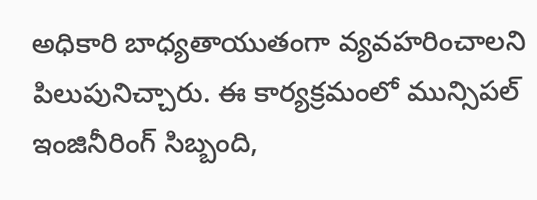అధికారి బాధ్యతాయుతంగా వ్యవహరించాలని పిలుపునిచ్చారు. ఈ కార్యక్రమంలో మున్సిపల్ ఇంజినీరింగ్ సిబ్బంది,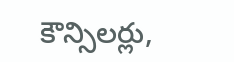కౌన్సిలర్లు,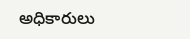అధికారులు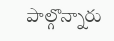పాల్గొన్నారు